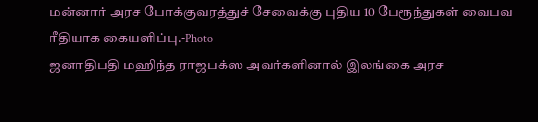மன்னார் அரச போக்குவரத்துச் சேவைக்கு புதிய 10 பேரூந்துகள் வைபவ ரீதியாக கையளிப்பு.-Photo
ஜனாதிபதி மஹிந்த ராஜபக்ஸ அவர்களினால் இலங்கை அரச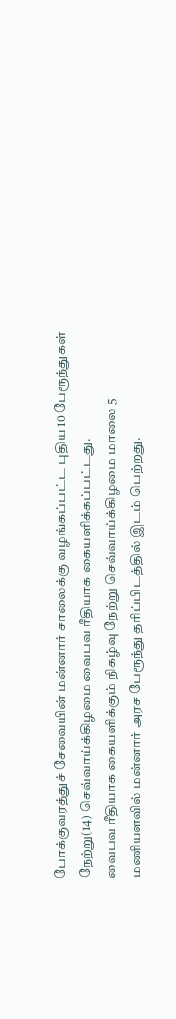போக்குவரத்துச் சேவையின் மன்னார் சாலைக்கு வழங்கப்பட்ட புதிய 10 பேரூந்துகள் நேற்று(14) செவ்வாய்க்கிழமை வைபவ ரீதியாக கையளிக்கப்பட்டது.
வைபவ ரீதியாக கையளிக்கும் நிகழ்வு நேற்று செவ்வாய்க்கிழமை மாலை 5 மணியளவில் மன்னார் அரச பேரூந்து தரிப்பிடத்தில் இடம் பெற்றது.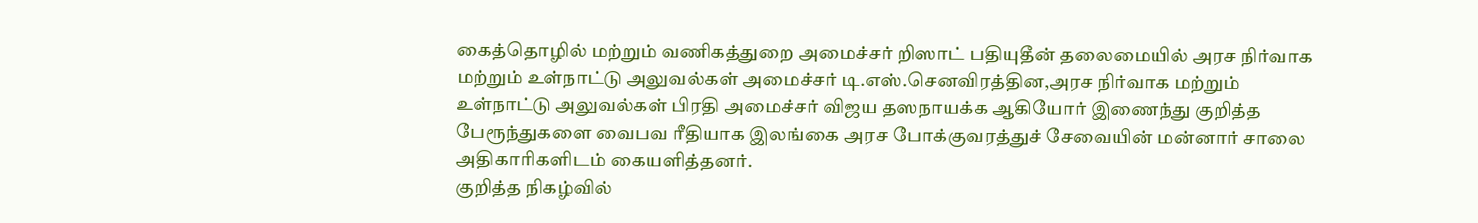கைத்தொழில் மற்றும் வணிகத்துறை அமைச்சர் றிஸாட் பதியுதீன் தலைமையில் அரச நிர்வாக மற்றும் உள்நாட்டு அலுவல்கள் அமைச்சர் டி.எஸ்.செனவிரத்தின,அரச நிர்வாக மற்றும் உள்நாட்டு அலுவல்கள் பிரதி அமைச்சர் விஜய தஸநாயக்க ஆகியோர் இணைந்து குறித்த பேரூந்துகளை வைபவ ரீதியாக இலங்கை அரச போக்குவரத்துச் சேவையின் மன்னார் சாலை அதிகாரிகளிடம் கையளித்தனர்.
குறித்த நிகழ்வில்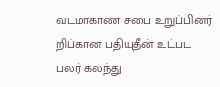வடமாகாண சபை உறுப்பினர் றிப்கான பதியுதீன் உட்பட பலர் கலந்து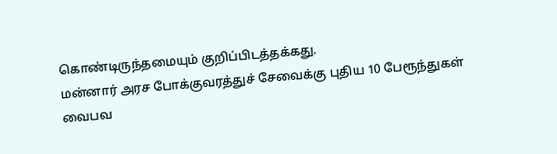கொண்டிருந்தமையும் குறிப்பிடத்தக்கது.
மன்னார் அரச போக்குவரத்துச் சேவைக்கு புதிய 10 பேரூந்துகள் வைபவ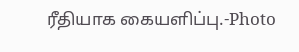ரீதியாக கையளிப்பு.-Photo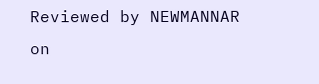Reviewed by NEWMANNAR
on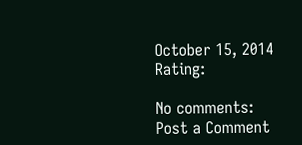October 15, 2014
Rating:

No comments:
Post a Comment